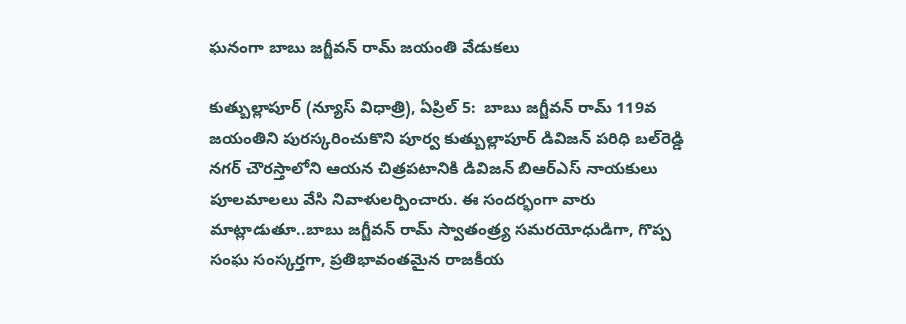ఘనంగా బాబు జగ్జీవన్ రామ్ జయంతి వేడుకలు

కుత్బుల్లాపూర్ (న్యూస్ విధాత్రి), ఏప్రిల్ 5:  బాబు జగ్జీవన్ రామ్ 119వ జయంతిని పురస్కరించుకొని పూర్వ కుత్బుల్లాపూర్ డివిజన్ పరిధి బల్‌రెడ్డి నగర్ చౌరస్తాలోని ఆయన చిత్రపటానికి డివిజన్ బిఆర్ఎస్ నాయకులు పూలమాలలు వేసి నివాళులర్పించారు. ఈ సందర్భంగా వారు మాట్లాడుతూ..బాబు జగ్జీవన్ రామ్ స్వాతంత్ర్య సమరయోధుడిగా, గొప్ప సంఘ సంస్కర్తగా, ప్రతిభావంతమైన రాజకీయ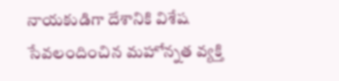నాయకుడిగా దేశానికి విశేష సేవలందించిన మహోన్నత వ్యక్తి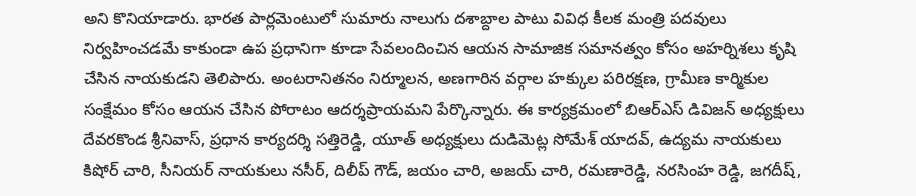అని కొనియాడారు. భారత పార్లమెంటులో సుమారు నాలుగు దశాబ్దాల పాటు వివిధ కీలక మంత్రి పదవులు నిర్వహించడమే కాకుండా ఉప ప్రధానిగా కూడా సేవలందించిన ఆయన సామాజిక సమానత్వం కోసం అహర్నిశలు కృషి చేసిన నాయకుడని తెలిపారు. అంటరానితనం నిర్మూలన, అణగారిన వర్గాల హక్కుల పరిరక్షణ, గ్రామీణ కార్మికుల సంక్షేమం కోసం ఆయన చేసిన పోరాటం ఆదర్శప్రాయమని పేర్కొన్నారు. ఈ కార్యక్రమంలో బిఆర్ఎస్ డివిజన్ అధ్యక్షులు దేవరకొండ శ్రీనివాస్, ప్రధాన కార్యదర్శి సత్తిరెడ్డి, యూత్ అధ్యక్షులు దుడిమెట్ల సోమేశ్ యాదవ్, ఉద్యమ నాయకులు కిషోర్ చారి, సీనియర్ నాయకులు నసీర్, దిలీప్ గౌడ్, జయం చారి, అజయ్ చారి, రమణారెడ్డి, నరసింహ రెడ్డి, జగదీష్,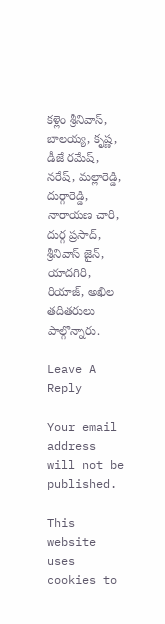కళ్లెం శ్రీనివాస్, బాలయ్య, కృష్ణ, డీజే రమేష్, నరేష్, మల్లారెడ్డి, దుర్గారెడ్డి, నారాయణ చారి, దుర్గ ప్రసాద్, శ్రీనివాస్ జైన్, యాదగిరి, రియాజ్, అఖిల తదితరులు పాల్గొన్నారు.

Leave A Reply

Your email address will not be published.

This website uses cookies to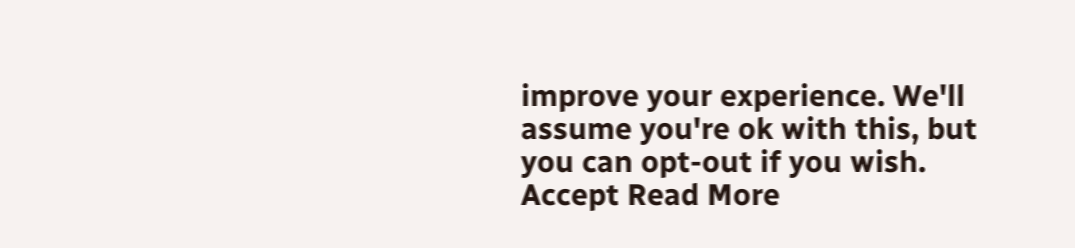improve your experience. We'll assume you're ok with this, but you can opt-out if you wish. Accept Read More